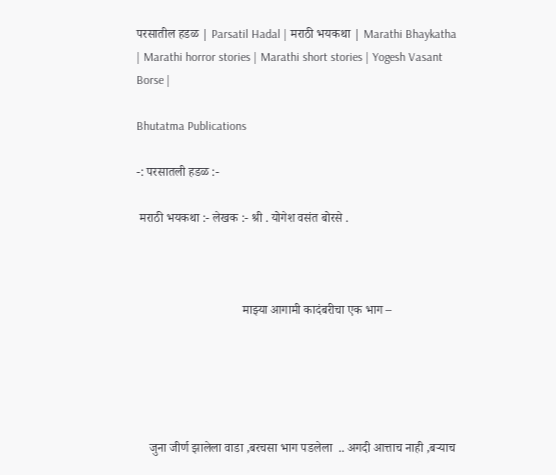परसातील हडळ | Parsatil Hadal | मराठी भयकथा | Marathi Bhaykatha | Marathi horror stories | Marathi short stories | Yogesh Vasant Borse |

Bhutatma Publications

-: परसातली हडळ :-

 मराठी भयकथा :- लेखक :- श्री . योगेश वसंत बोरसे .



                                  माझ्या आगामी कादंबरीचा एक भाग –





    जुना जीर्ण झालेला वाडा ,बरचसा भाग पडलेला  .. अगदी आत्ताच नाही ,बऱ्याच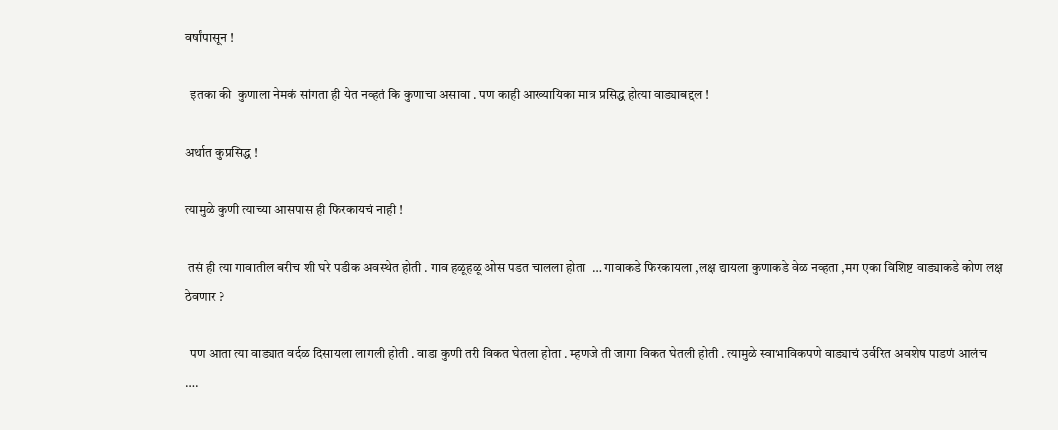वर्षांपासून !

  इतका की  कुणाला नेमकं सांगता ही येत नव्हतं कि कुणाचा असावा . पण काही आख्यायिका मात्र प्रसिद्ध होत्या वाड्याबद्दल !

अर्थात कुप्रसिद्ध !

त्यामुळे कुणी त्याच्या आसपास ही फिरकायचं नाही !

 तसं ही त्या गावातील बरीच शी घरे पडीक अवस्थेत होती . गाव हळूहळू ओस पडत चालला होता  … गावाकडे फिरकायला ,लक्ष द्यायला कुणाकडे वेळ नव्हता ,मग एका विशिष्ट वाड्याकडे कोण लक्ष ठेवणार ?

  पण आता त्या वाड्यात वर्दळ दिसायला लागली होती . वाडा कुणी तरी विकत घेतला होता . म्हणजे ती जागा विकत घेतली होती . त्यामुळे स्वाभाविकपणे वाड्याचं उर्वरित अवशेष पाडणं आलंच  ….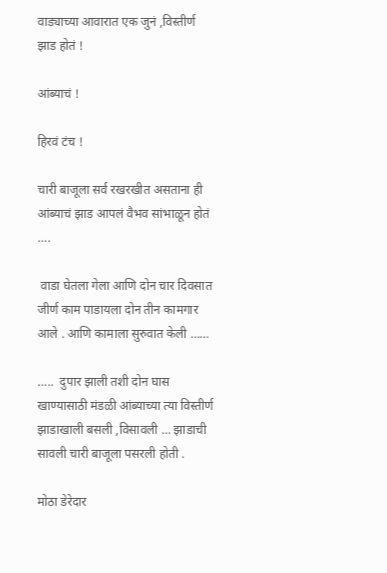वाड्याच्या आवारात एक जुनं ,विस्तीर्ण झाड होतं !

आंब्याचं !

हिरवं टंच !

चारी बाजूला सर्व रखरखीत असताना ही आंब्याचं झाड आपलं वैभव सांभाळून होतं ….

 वाडा घेतला गेला आणि दोन चार दिवसात जीर्ण काम पाडायला दोन तीन कामगार आले . आणि कामाला सुरुवात केली ……

…..  दुपार झाली तशी दोन घास खाण्यासाठी मंडळी आंब्याच्या त्या विस्तीर्ण झाडाखाली बसली ,विसावली … झाडाची सावली चारी बाजूला पसरली होती .

मोठा डेरेदार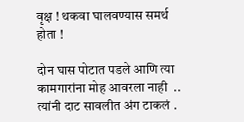वृक्ष ! थकवा घालवण्यास समर्थ होता !

दोन घास पोटात पडले आणि त्या कामगारांना मोह आवरला नाही  .. त्यांनी दाट सावलीत अंग टाकलं .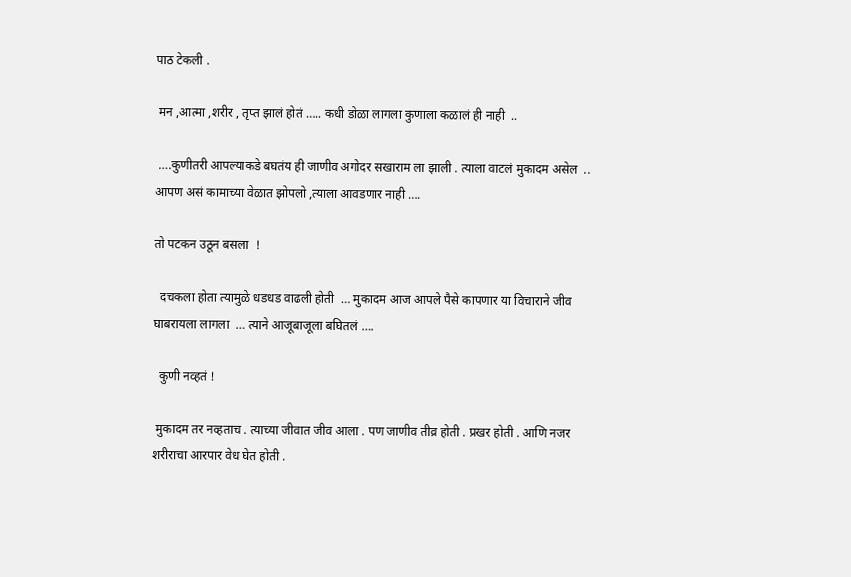पाठ टेकली .

 मन ,आत्मा ,शरीर , तृप्त झालं होतं ….. कधी डोळा लागला कुणाला कळालं ही नाही  ..

 ….कुणीतरी आपल्याकडे बघतंय ही जाणीव अगोदर सखाराम ला झाली . त्याला वाटलं मुकादम असेल  .. आपण असं कामाच्या वेळात झोपलो ,त्याला आवडणार नाही ….

तो पटकन उठून बसला  !

  दचकला होता त्यामुळे धडधड वाढली होती  … मुकादम आज आपले पैसे कापणार या विचाराने जीव घाबरायला लागला  … त्याने आजूबाजूला बघितलं ….

  कुणी नव्हतं !

 मुकादम तर नव्हताच . त्याच्या जीवात जीव आला . पण जाणीव तीव्र होती . प्रखर होती . आणि नजर शरीराचा आरपार वेध घेत होती .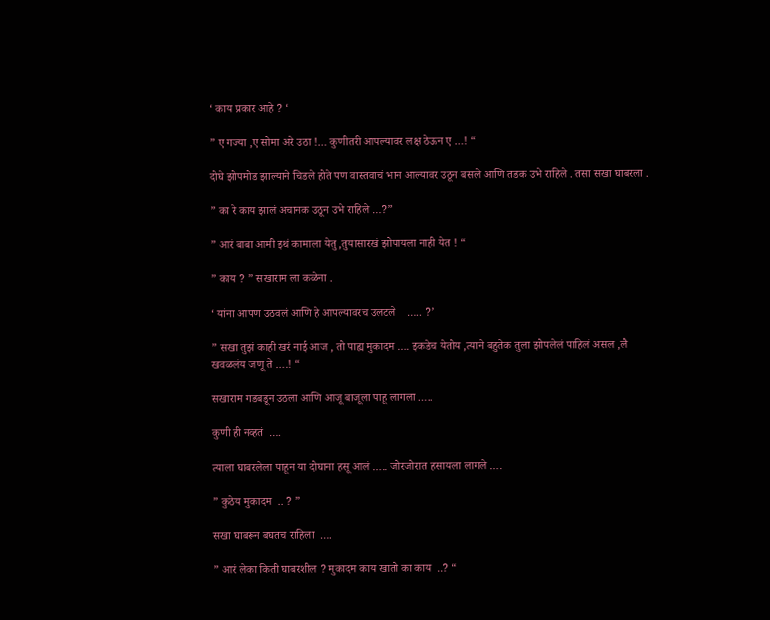‘ काय प्रकार आहे ? ‘

” ए गज्या ,ए सोमा अरे उठा !… कुणीतरी आपल्यावर लक्ष ठेऊन ए …! “

दोघे झोपमोड झाल्याने चिडले होते पण वास्तवाचं भान आल्यावर उठून बसले आणि तडक उभे राहिले . तसा सखा घाबरला .

” का रे काय झालं अचानक उठून उभे राहिले …?”

” आरं बाबा आमी इथं कामाला येतु ,तुयासारखं झोपायला नाही येत ! “

” काय ? ” सखाराम ला कळेना .

‘ यांना आपण उठवलं आणि हे आपल्यावरच उलटले    ….. ?’

” सखा तुझं काही खरं नाई आज , तो पाह्य मुकादम …. इकडेच येतोय ,त्याने बहुतेक तुला झोपलेलं पाहिलं असल ,लै खवळलंय जणू ते ….! “

सखाराम गडबडून उठला आणि आजू बाजूला पाहू लागला …..

कुणी ही नव्हतं  ….

त्याला घाबरलेला पाहून या दोघाना हसू आलं ….. जोरजोरात हसायला लागले ….

” कुठेय मुकादम  .. ? ”

सखा घाबरून बघतच राहिला  ….

” आरं लेका किती घाबरशील ? मुकादम काय खातो का काय  ..? “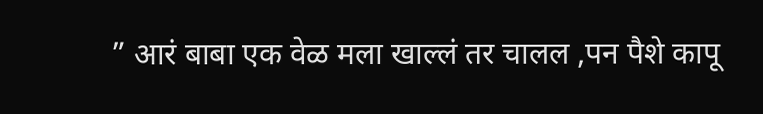” आरं बाबा एक वेळ मला खाल्लं तर चालल ,पन पैशे कापू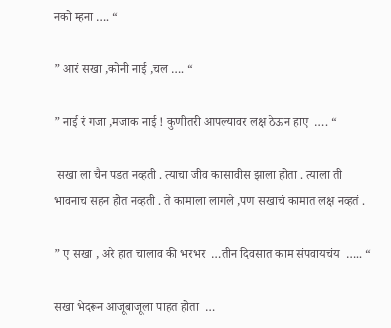नको म्हना …. “

” आरं सखा ,कोनी नाई ,चल …. “

” नाई रं गजा ,मजाक नाई ! कुणीतरी आपल्यावर लक्ष ठेऊन हाए  …. “

 सखा ला चैन पडत नव्हती . त्याचा जीव कासावीस झाला होता . त्याला ती भावनाच सहन होत नव्हती . ते कामाला लागले ,पण सखाचं कामात लक्ष नव्हतं .

” ए सखा , अरे हात चालाव की भरभर  …तीन दिवसात काम संपवायचंय  ….. “

सखा भेदरून आजूबाजूला पाहत होता  …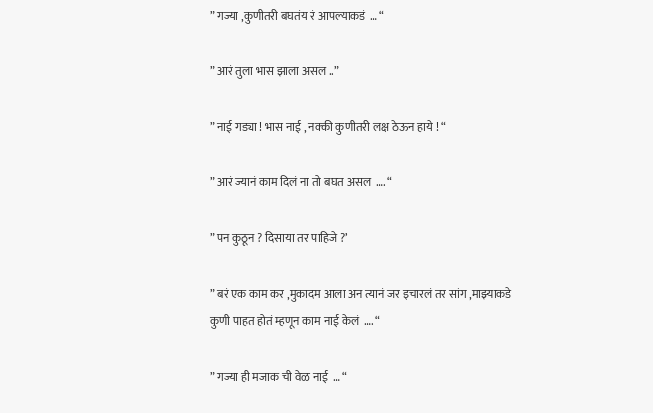” गज्या ,कुणीतरी बघतंय रं आपल्याकडं  … “

” आरं तुला भास झाला असल ..”

” नाई गड्या ! भास नाई , नक्की कुणीतरी लक्ष ठेऊन हाये ! “

” आरं ज्यानं काम दिलं ना तो बघत असल  …. “

” पन कुठून ? दिसाया तर पाहिजे ?’

” बरं एक काम कर ,मुकादम आला अन त्यानं जर इचारलं तर सांग ,माझ्याकडे कुणी पाहत होतं म्हणून काम नाई केलं  …. “

” गज्या ही मजाक ची वेळ नाई  … “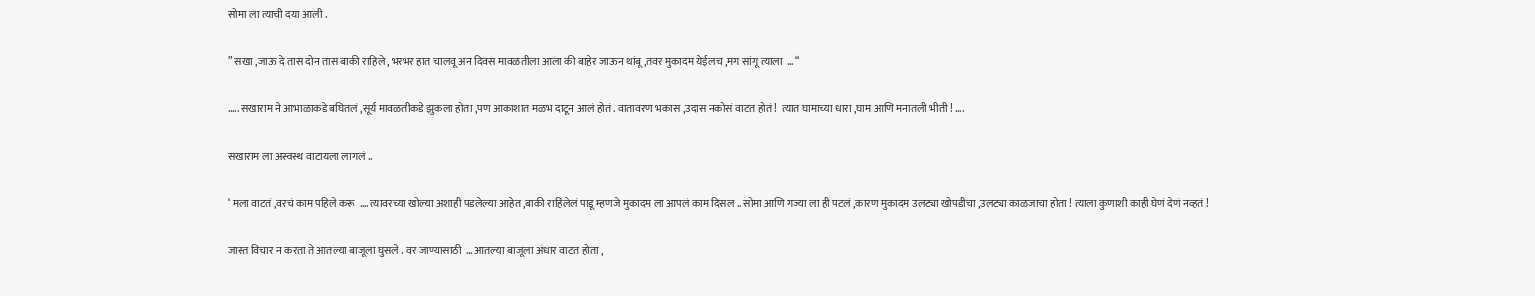सोमा ला त्याची दया आली .

” सखा ,जाऊ दे तास दोन तास बाकी राहिले , भरभर हात चालवू अन दिवस मावळतीला आला की बाहेर जाऊन थांबू ,तवर मुकादम येईलच ,मग सांगू त्याला  … “

….. सखाराम ने आभाळाकडे बघितलं ,सूर्य मावळतीकडे झुकला होता ,पण आकाशात मळभ दाटून आलं होतं . वातावरण भकास ,उदास नकोसं वाटत होतं !  त्यात घामाच्या धारा ,घाम आणि मनातली भीती ! ….

सखाराम ला अस्वस्थ वाटायला लागलं ..

‘ मला वाटतं ,वरचं काम पहिले करू  …. त्यावरच्या खोल्या अशाही पडलेल्या आहेत ,बाकी राहिलेलं पाडू म्हणजे मुकादम ला आपलं काम दिसल .. सोमा आणि गज्या ला ही पटलं ,कारण मुकादम उलट्या खोपडीचा ,उलट्या काळजाचा होता ! त्याला कुणाशी काही घेणं देणं नव्हतं !

जास्त विचार न करता ते आतल्या बाजूला घुसले . वर जाण्यासाठी  … आतल्या बाजूला अंधार वाटत होता ,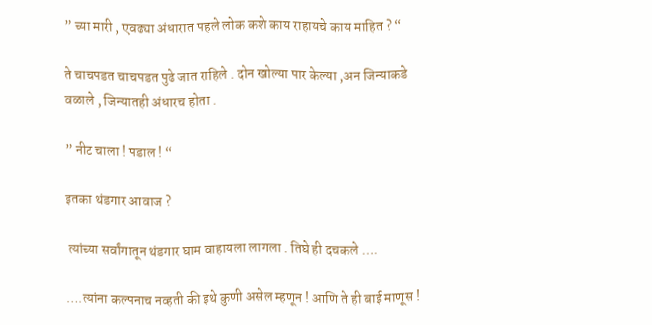” च्या मारी , एवढ्या अंधारात पहले लोक कशे काय राहायचे काय माहित ? “

ते चाचपडत चाचपडत पुढे जात राहिले . दोन खोल्या पार केल्या ,अन जिन्याकडे वळाले , जिन्यातही अंधारच होता .

” नीट चाला ! पडाल ! “

इतका थंडगार आवाज ?

 त्यांच्या सर्वांगातून थंडगार घाम वाहायला लागला . तिघे ही दचकले ….

….त्यांना कल्पनाच नव्हती की इथे कुणी असेल म्हणून ! आणि ते ही बाई माणूस !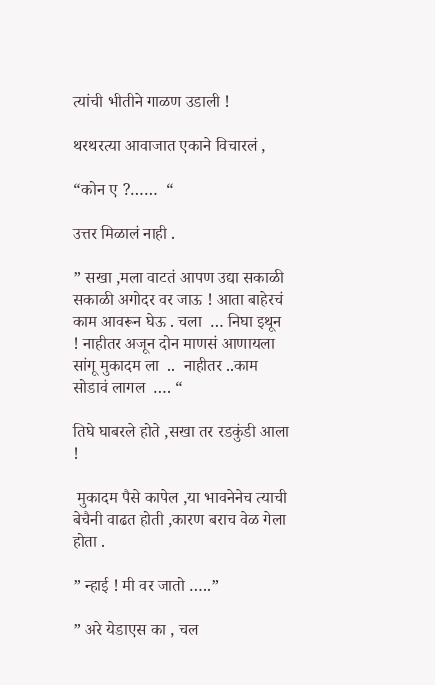त्यांची भीतीने गाळण उडाली !

थरथरत्या आवाजात एकाने विचारलं ,

“कोन ए ?……  “

उत्तर मिळालं नाही .

” सखा ,मला वाटतं आपण उद्या सकाळी सकाळी अगोदर वर जाऊ ! आता बाहेरचं काम आवरून घेऊ . चला  … निघा इथून ! नाहीतर अजून दोन माणसं आणायला सांगू मुकादम ला  ..  नाहीतर ..काम सोडावं लागल  …. “

तिघे घाबरले होते ,सखा तर रडकुंडी आला !

 मुकादम पैसे कापेल ,या भावनेनेच त्याची बेचैनी वाढत होती ,कारण बराच वेळ गेला होता .

” न्हाई ! मी वर जातो …..”

” अरे येडाएस का , चल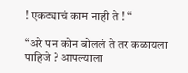! एकट्याचं काम नाही ते ! “

“अरे पन कोन बोललं ते तर कळायला पाहिजे ? आपल्याला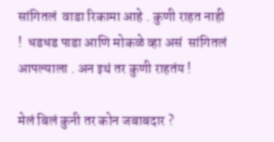सांगितलं  वाडा रिकामा आहे . कुणी राहत नाही !  धडधड पाडा आणि मोकळे व्हा असं  सांगितलं आपल्याला . अन इथं तर कुणी राहतंय !

मेलं बिलं कुनी तर कोन जबाबदार ?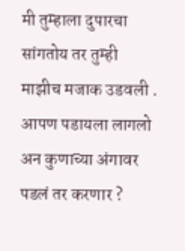मी तुम्हाला दुपारचा सांगतोय तर तुम्ही माझीच मजाक उडवली . आपण पडायला लागलो अन कुणाच्या अंगावर पडलं तर करणार ?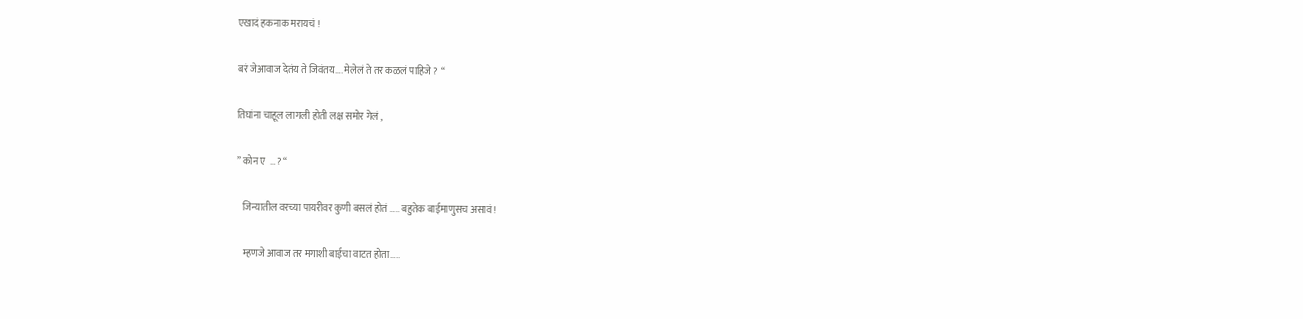एखादं हकनाक मरायचं !

बरं जेआवाज देतंय ते जिवंतय…. मेलेलं ते तर कळलं पाहिजे ?  “

तिघांना चाहूल लागली होती लक्ष समोर गेलं ,

” कोन ए  … ? “

   जिन्यातील वरच्या पायरीवर कुणी बसलं होतं ….. बहुतेक बाईमाणुसच असावं !

   म्हणजे आवाज तर मगाशी बाईचा वाटत होता…..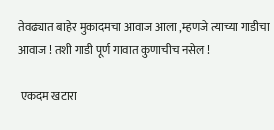तेवढ्यात बाहेर मुकादमचा आवाज आला ,म्हणजे त्याच्या गाडीचा आवाज ! तशी गाडी पूर्ण गावात कुणाचीच नसेल !

 एकदम खटारा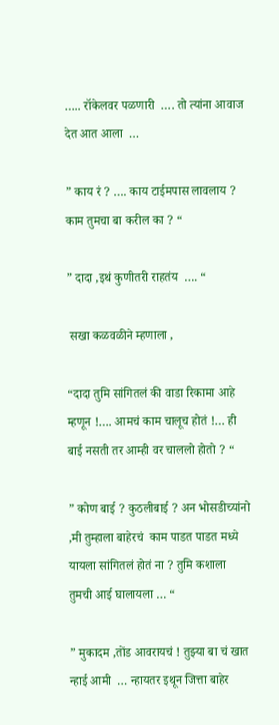….. रॉकेलवर पळणारी  …. तो त्यांना आवाज देत आत आला  …

” काय रं ? …. काय टाईमपास लावलाय ? काम तुमचा बा करील का ? “

” दादा ,इथं कुणीतरी राहतंय  …. “

 सखा कळवळीने म्हणाला ,

“दादा तुमि सांगितलं की वाडा रिकामा आहे म्हणून !…. आमचं काम चालूच होतं !… ही बाई नसती तर आम्ही वर चाललो होतो ? “

” कोण बाई ? कुठलीबाई ? अन भोसडीच्यांनो ,मी तुम्हाला बाहेरचं  काम पाडत पाडत मध्ये यायला सांगितलं होतं ना ? तुमि कशाला तुमची आई घालायला … “

” मुकादम ,तोंड आवरायचं ! तुझ्या बा चं खात न्हाई आमी  … न्हायतर इथून जित्ता बाहेर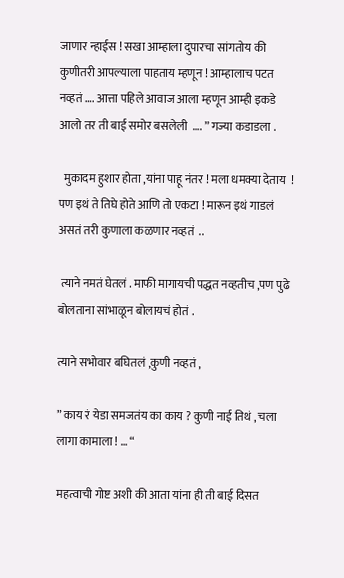जाणार न्हाईस ! सखा आम्हाला दुपारचा सांगतोय की कुणीतरी आपल्याला पाहताय म्हणून ! आम्हालाच पटत नव्हतं …. आत्ता पहिले आवाज आला म्हणून आम्ही इकडे आलो तर ती बाई समोर बसलेली  …. ” गज्या कडाडला .

  मुकादम हुशार होता ,यांना पाहू नंतर ! मला धमक्या देताय  ! पण इथं ते तिघे होते आणि तो एकटा ! मारून इथं गाडलं असतं तरी कुणाला कळणार नव्हतं  ..

 त्याने नमतं घेतलं . माफी मागायची पद्धत नव्हतीच ,पण पुढे बोलताना सांभाळून बोलायचं होतं .

त्याने सभोवार बघितलं ,कुणी नव्हतं ,

” काय रं येडा समजतंय का काय ? कुणी नाई तिथं , चला लागा कामाला ! … “

महत्वाची गोष्ट अशी की आता यांना ही ती बाई दिसत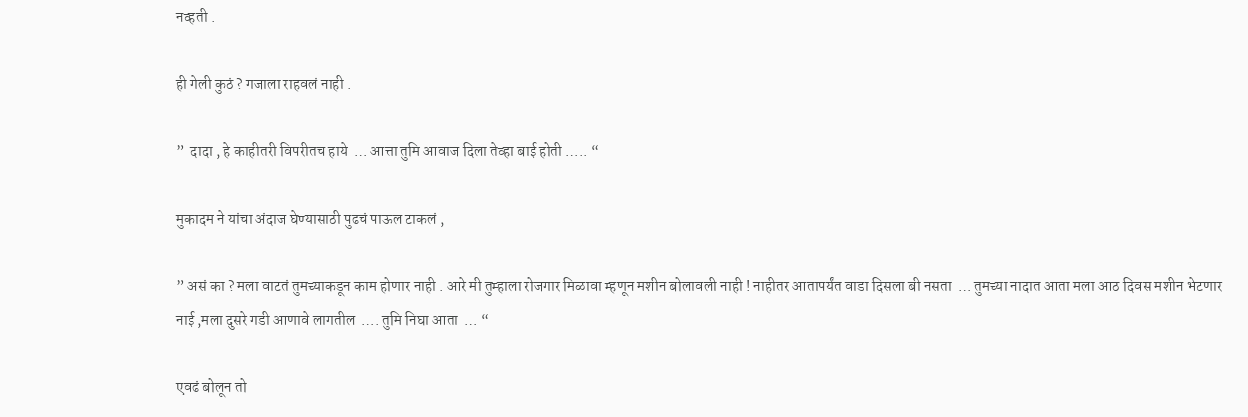नव्हती .

ही गेली कुठं ? गजाला राहवलं नाही .

”  दादा , हे काहीतरी विपरीतच हाये  … आत्ता तुमि आवाज दिला तेव्हा बाई होती ….. “

मुकादम ने यांचा अंदाज घेण्यासाठी पुढचं पाऊल टाकलं ,

” असं का ? मला वाटतं तुमच्याकडून काम होणार नाही . आरे मी तुम्हाला रोजगार मिळावा म्हणून मशीन बोलावली नाही ! नाहीतर आतापर्यंत वाडा दिसला बी नसता  … तुमच्या नादात आता मला आठ दिवस मशीन भेटणार नाई ,मला दुसरे गडी आणावे लागतील  …. तुमि निघा आता  … “

एवढं बोलून तो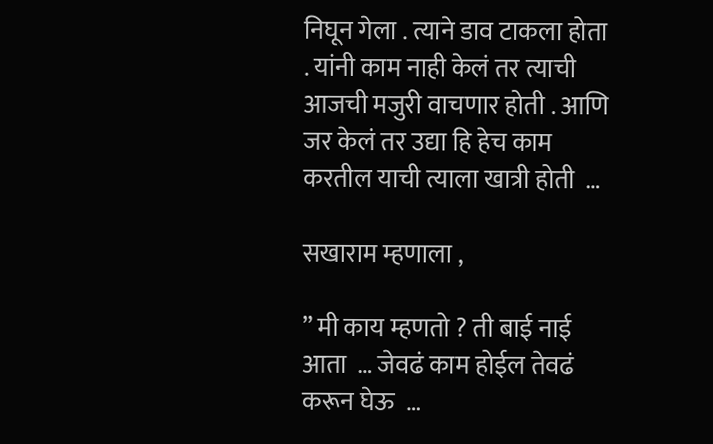निघून गेला . त्याने डाव टाकला होता . यांनी काम नाही केलं तर त्याची आजची मजुरी वाचणार होती . आणि जर केलं तर उद्या हि हेच काम करतील याची त्याला खात्री होती  …

सखाराम म्हणाला ,

” मी काय म्हणतो ? ती बाई नाई आता  … जेवढं काम होईल तेवढं करून घेऊ  …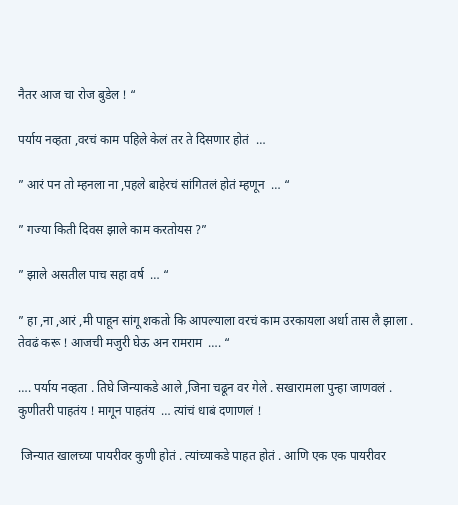नैतर आज चा रोज बुडेल ! “

पर्याय नव्हता ,वरचं काम पहिले केलं तर ते दिसणार होतं  …

” आरं पन तो म्हनला ना ,पहले बाहेरचं सांगितलं होतं म्हणून  … “

” गज्या किती दिवस झाले काम करतोयस ?”

” झाले असतील पाच सहा वर्ष  … “

” हा ,ना ,आरं ,मी पाहून सांगू शकतो कि आपल्याला वरचं काम उरकायला अर्धा तास लै झाला . तेवढं करू ! आजची मजुरी घेऊ अन रामराम  …. “

…. पर्याय नव्हता . तिघे जिन्याकडे आले ,जिना चढून वर गेले . सखारामला पुन्हा जाणवलं . कुणीतरी पाहतंय ! मागून पाहतंय  … त्यांचं धाबं दणाणलं !

 जिन्यात खालच्या पायरीवर कुणी होतं . त्यांच्याकडे पाहत होतं . आणि एक एक पायरीवर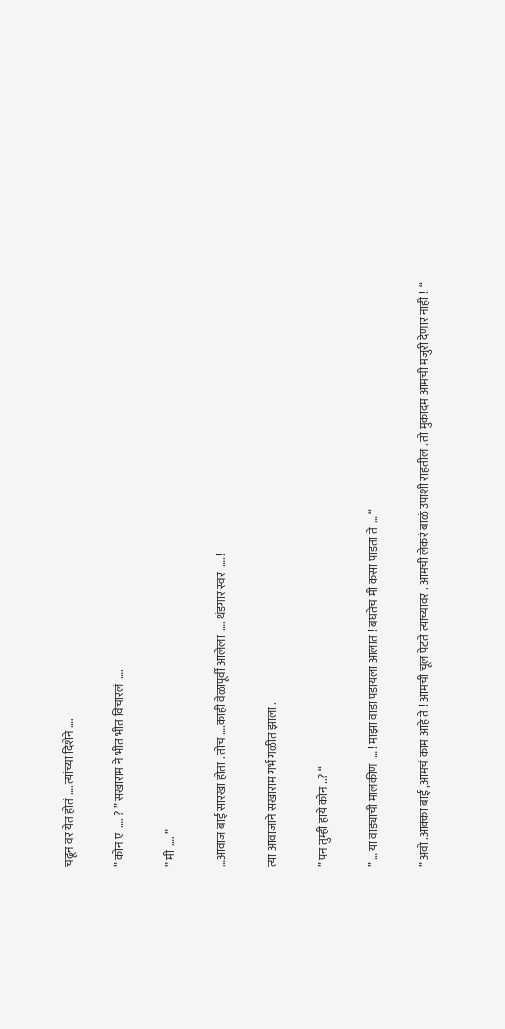चढून वर येत होतं …. त्यांच्या दिशेने ….

” कोन ए  …. ? ” सखाराम ने भीत भीत विचारलं  ….

” मी  …. ”

…आवाज बाई सारखा होता . तोच ….काही वेळापूर्वी आलेला  …. थंडगार स्वर  …. !

त्या आवाजाने सखाराम गर्भ गळीत झाला .

” पन तुम्ही हाये कोन ..? “

” … या वाड्याची मालकीण  … ! माझा वाडा पडायला आलात ! बघतेच मी कसा पाडता ते  … “

” अवो .आक्का बाई ,आमचं काम आहे ते ! आमची चूल पेटते त्याच्यावर . आमची लेकरं बाळं उपाशी राहतील . तो मुकादम आमची मजुरी देणार नाही !  “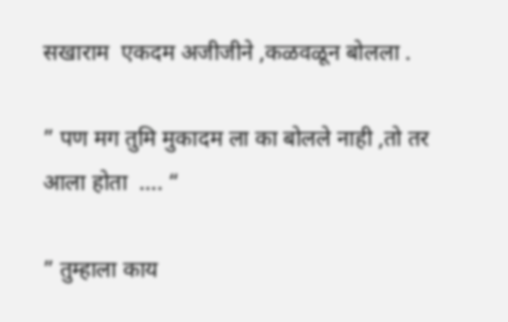सखाराम  एकदम अजीजीने ,कळवळून बोलला .

” पण मग तुमि मुकादम ला का बोलले नाही ,तो तर आला होता  …. “

” तुम्हाला काय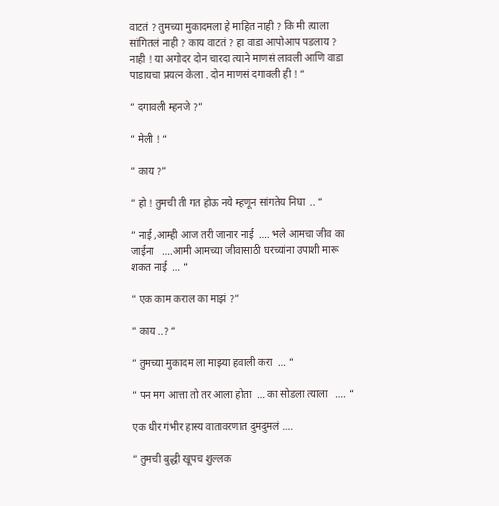वाटतं ? तुमच्या मुकादमला हे माहित नाही ? कि मी त्याला सांगितलं नाही ? काय वाटतं ? हा वाडा आपोआप पडलाय ? नाही ! या अगोदर दोन चारदा त्याने माणसं लावली आणि वाडा पाडायचा प्रयत्न केला . दोन माणसं दगावली ही ! “

” दगावली म्हनजे ?”

” मेली ! “

” काय ?”

” हो ! तुमची ती गत होऊ नये म्हणून सांगतेय निघा  .. “

” नाई ,आम्ही आज तरी जानार नाई  …. भले आमचा जीव का जाईना   ….आमी आमच्या जीवासाठी घरच्यांना उपाशी मारू शकत नाई  … “

” एक काम कराल का माझं ?”

” काय ..? “

” तुमच्या मुकादम ला माझ्या हवाली करा  … “

” पन मग आत्ता तो तर आला होता  … का सोडला त्याला   …. “

एक धीर गंभीर हास्य वातावरणात दुमदुमलं ….

” तुमची बुद्धी खूपच शुल्लक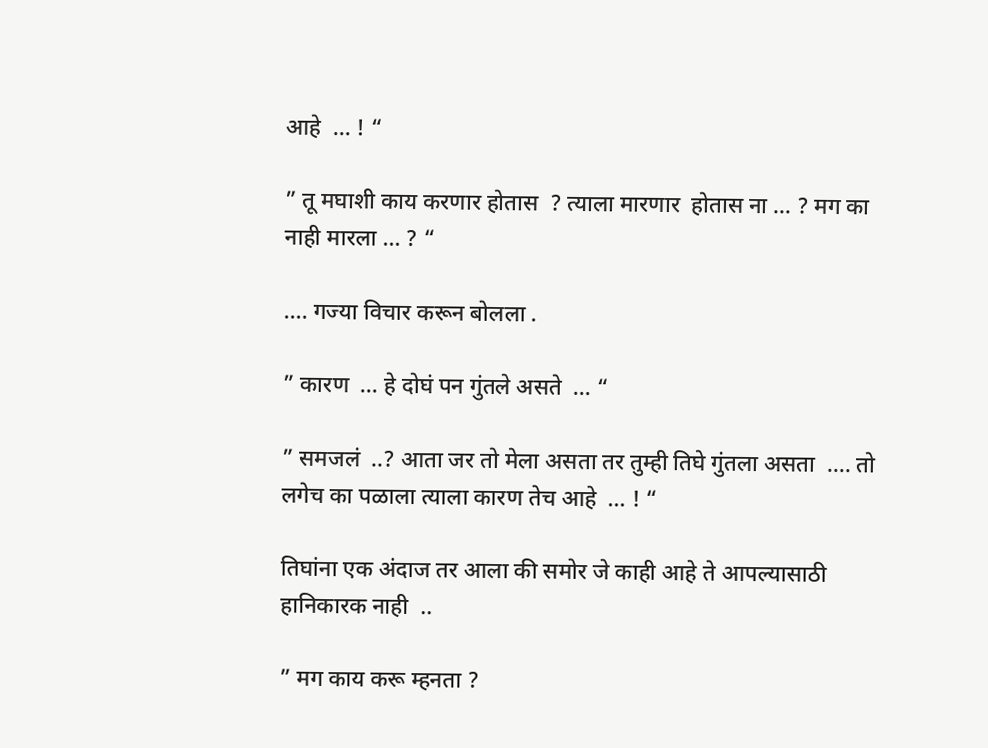आहे  … ! “

” तू मघाशी काय करणार होतास  ? त्याला मारणार  होतास ना … ? मग का नाही मारला … ? “

…. गज्या विचार करून बोलला .

” कारण  … हे दोघं पन गुंतले असते  … “

” समजलं  ..? आता जर तो मेला असता तर तुम्ही तिघे गुंतला असता  …. तो लगेच का पळाला त्याला कारण तेच आहे  … ! “

तिघांना एक अंदाज तर आला की समोर जे काही आहे ते आपल्यासाठी हानिकारक नाही  ..

” मग काय करू म्हनता ?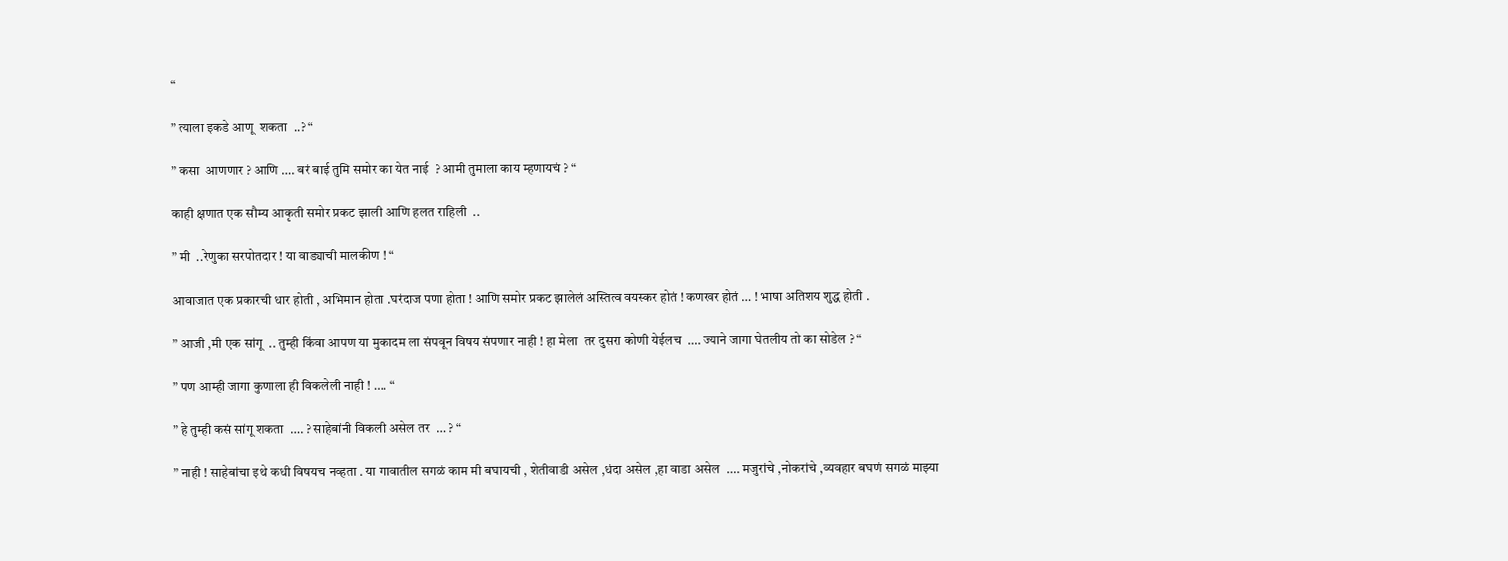“

” त्याला इकडे आणू  शकता  ..? “

” कसा  आणणार ? आणि …. बरं बाई तुमि समोर का येत नाई  ? आमी तुमाला काय म्हणायचं ? “

काही क्षणात एक सौम्य आकृती समोर प्रकट झाली आणि हलत राहिली  ..

” मी  ..रेणुका सरपोतदार ! या वाड्याची मालकीण ! “

आवाजात एक प्रकारची धार होती , अभिमान होता .घरंदाज पणा होता ! आणि समोर प्रकट झालेलं अस्तित्व वयस्कर होतं ! कणखर होतं … ! भाषा अतिशय शुद्ध होती .

” आजी ,मी एक सांगू  .. तुम्ही किंवा आपण या मुकादम ला संपवून विषय संपणार नाही ! हा मेला  तर दुसरा कोणी येईलच  …. ज्याने जागा घेतलीय तो का सोडेल ? “

” पण आम्ही जागा कुणाला ही विकलेली नाही ! …. “

” हे तुम्ही कसं सांगू शकता  …. ? साहेबांनी विकली असेल तर  … ? “

” नाही ! साहेबांचा इथे कधी विषयच नव्हता . या गावातील सगळं काम मी बघायची , शेतीवाडी असेल ,धंदा असेल ,हा वाडा असेल  …. मजुरांचे ,नोकरांचे ,व्यवहार बघणं सगळं माझ्या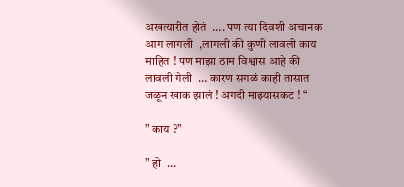अखत्यारीत होतं  …. पण त्या दिवशी अचानक आग लागली  ,लागली की कुणी लावली काय माहित ! पण माझा ठाम विश्वास आहे की लावली गेली  … कारण सगळं काही तासात जळून खाक झालं ! अगदी माझ्यासकट ! “

” काय ?”

” हो  …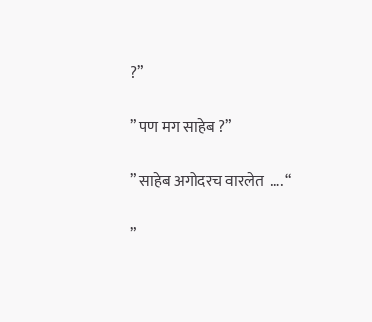?”

” पण मग साहेब ?”

” साहेब अगोदरच वारलेत  …. “

”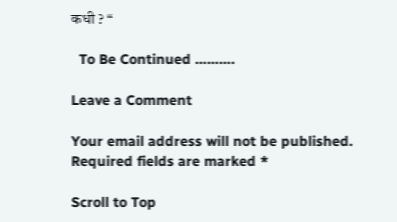कधी ? “

  To Be Continued ……….

Leave a Comment

Your email address will not be published. Required fields are marked *

Scroll to Top